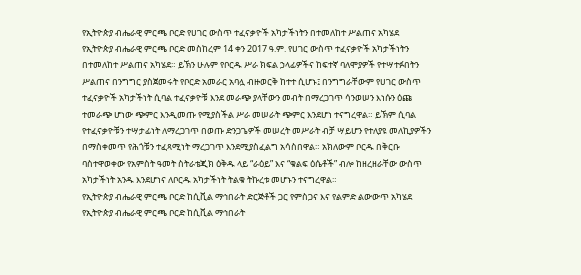የኢትዮጵያ ብሔራዊ ምርጫ ቦርድ የሀገር ውስጥ ተፈናቃዮች አካታችነትን በተመለከተ ሥልጠና አካሄደ
የኢትዮጵያ ብሔራዊ ምርጫ ቦርድ መስከረም 14 ቀን 2017 ዓ.ም. የሀገር ውስጥ ተፈናቃዮች አካታችነትን በተመለከተ ሥልጠና አካሄደ። ይኽን ሁሉም የቦርዱ ሥራ ክፍል ኃላፊዎችና ከፍተኛ ባለሞያዎች የተሣተፉበትን ሥልጠና በንግግር ያስጀመሩት የቦርድ አመራር አባሏ ብዙወርቅ ከተተ ሲሆኑ፤ በንግግራቸውም የሀገር ውስጥ ተፈናቃዮች አካታችነት ሲባል ተፈናቃዮቹ እንደ መራጭ ያላቸውን መብት በማረጋገጥ ሳንወሠን እነሱን ዕጩ ተመራጭ ሆነው ጭምር እንዲመጡ የሚያስችል ሥራ መሠራት ጭምር እንደሆነ ተናግረዋል። ይኽም ሲባል የተፈናቃዮቹን ተሣታፊነት ለማረጋገጥ በወጡ ድንጋጌዎች መሠረት መሥራት ብቻ ሣይሆን የተለያዩ መለኪያዎችን በማስቀመጥ የሕጎቹን ተፈጻሚነት ማረጋገጥ እንደሚያስፈልግ አሳስበዋል። አክለውም ቦርዱ በቅርቡ ባስተዋወቀው የአምስት ዓመት ስትራቴጂክ ዕቅዱ ላይ “ራዕይ” እና “ቁልፍ ዕሴቶች” ብሎ ከዘረዘራቸው ውስጥ አካታችነት አንዱ እንደሆነና ለቦርዱ አካታችነት ትልቁ ትኩረቱ መሆኑን ተናግረዋል።
የኢትዮጵያ ብሔራዊ ምርጫ ቦርድ ከሲቪል ማኅበራት ድርጅቶች ጋር የምስጋና እና የልምድ ልውውጥ አካሄደ
የኢትዮጵያ ብሔራዊ ምርጫ ቦርድ ከሲቪል ማኅበራት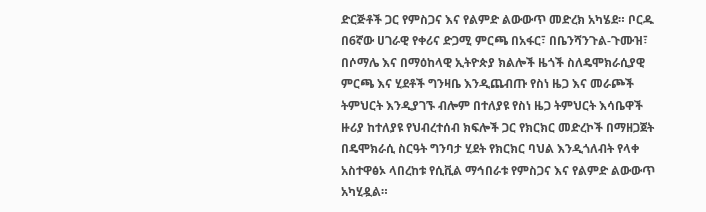ድርጅቶች ጋር የምስጋና እና የልምድ ልውውጥ መድረክ አካሄደ። ቦርዱ በ6ኛው ሀገራዊ የቀሪና ድጋሚ ምርጫ በአፋር፣ በቤንሻንጉል-ጉሙዝ፣ በሶማሌ እና በማዕከላዊ ኢትዮጵያ ክልሎች ዜጎች ስለዴሞክራሲያዊ ምርጫ እና ሂደቶች ግንዛቤ እንዲጨብጡ የስነ ዜጋ እና መራጮች ትምህርት እንዲያገኙ ብሎም በተለያዩ የስነ ዜጋ ትምህርት እሳቤዋች ዙሪያ ከተለያዩ የህብረተሰብ ክፍሎች ጋር የክርክር መድረኮች በማዘጋጀት በዴሞክራሲ ስርዓት ግንባታ ሂደት የክርክር ባህል እንዲጎለብት የላቀ አስተዋፅኦ ላበረከቱ የሲቪል ማኅበራቱ የምስጋና እና የልምድ ልውውጥ አካሂዷል።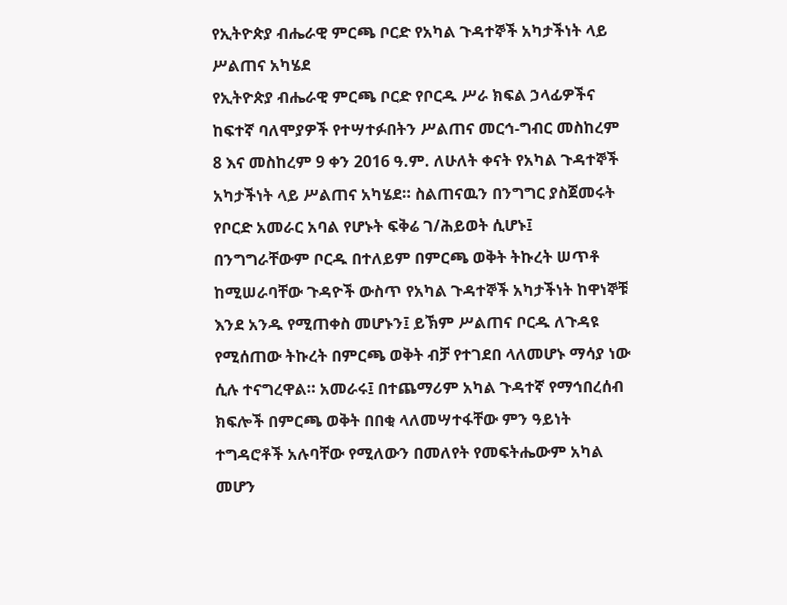የኢትዮጵያ ብሔራዊ ምርጫ ቦርድ የአካል ጉዳተኞች አካታችነት ላይ ሥልጠና አካሄደ
የኢትዮጵያ ብሔራዊ ምርጫ ቦርድ የቦርዱ ሥራ ክፍል ኃላፊዎችና ከፍተኛ ባለሞያዎች የተሣተፉበትን ሥልጠና መርኅ-ግብር መስከረም 8 እና መስከረም 9 ቀን 2016 ዓ.ም. ለሁለት ቀናት የአካል ጉዳተኞች አካታችነት ላይ ሥልጠና አካሄደ። ስልጠናዉን በንግግር ያስጀመሩት የቦርድ አመራር አባል የሆኑት ፍቅሬ ገ/ሕይወት ሲሆኑ፤ በንግግራቸውም ቦርዱ በተለይም በምርጫ ወቅት ትኩረት ሠጥቶ ከሚሠራባቸው ጉዳዮች ውስጥ የአካል ጉዳተኞች አካታችነት ከዋነኞቹ እንደ አንዱ የሚጠቀስ መሆኑን፤ ይኽም ሥልጠና ቦርዱ ለጉዳዩ የሚሰጠው ትኩረት በምርጫ ወቅት ብቻ የተገደበ ላለመሆኑ ማሳያ ነው ሲሉ ተናግረዋል። አመራሩ፤ በተጨማሪም አካል ጉዳተኛ የማኅበረሰብ ክፍሎች በምርጫ ወቅት በበቂ ላለመሣተፋቸው ምን ዓይነት ተግዳሮቶች አሉባቸው የሚለውን በመለየት የመፍትሔውም አካል መሆን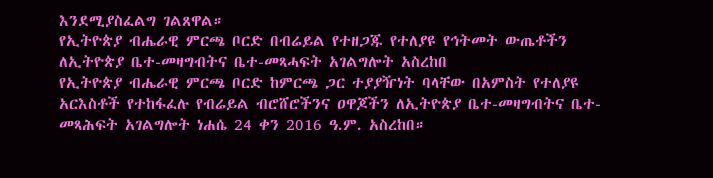እንደሚያስፈልግ ገልጸዋል።
የኢትዮጵያ ብሔራዊ ምርጫ ቦርድ በብሬይል የተዘጋጁ የተለያዩ የኅትመት ውጤቶችን ለኢትዮጵያ ቤተ-መዛግብትና ቤተ-መጻሓፍት አገልግሎት አስረከበ
የኢትዮጵያ ብሔራዊ ምርጫ ቦርድ ከምርጫ ጋር ተያያዥነት ባላቸው በአምስት የተለያዩ አርእስቶች የተከፋፈሉ የብሬይል ብሮሸሮችንና ዐዋጆችን ለኢትዮጵያ ቤተ-መዛግብትና ቤተ-መጻሕፍት አገልግሎት ነሐሴ 24 ቀን 2016 ዓ.ም. አስረከበ።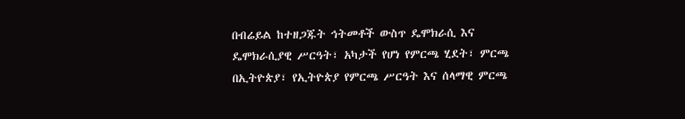በብሬይል ከተዘጋጁት ኅትመቶች ውስጥ ዴሞክራሲ እና ዴሞክራሲያዊ ሥርዓት፣ አካታች የሆነ የምርጫ ሂደት፣ ምርጫ በኢትዮጵያ፣ የኢትዮጵያ የምርጫ ሥርዓት እና ሰላማዊ ምርጫ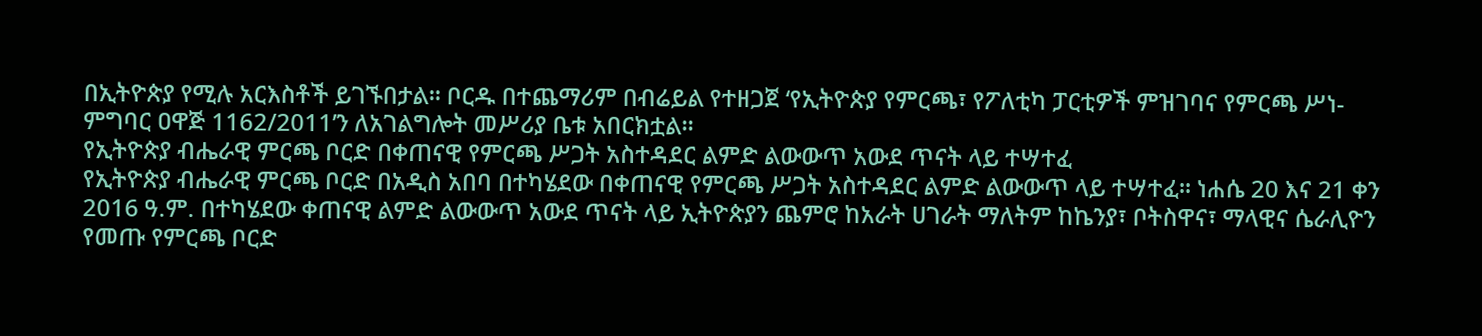በኢትዮጵያ የሚሉ አርእስቶች ይገኙበታል። ቦርዱ በተጨማሪም በብሬይል የተዘጋጀ ‘የኢትዮጵያ የምርጫ፣ የፖለቲካ ፓርቲዎች ምዝገባና የምርጫ ሥነ-ምግባር ዐዋጅ 1162/2011’ን ለአገልግሎት መሥሪያ ቤቱ አበርክቷል።
የኢትዮጵያ ብሔራዊ ምርጫ ቦርድ በቀጠናዊ የምርጫ ሥጋት አስተዳደር ልምድ ልውውጥ አውደ ጥናት ላይ ተሣተፈ
የኢትዮጵያ ብሔራዊ ምርጫ ቦርድ በአዲስ አበባ በተካሄደው በቀጠናዊ የምርጫ ሥጋት አስተዳደር ልምድ ልውውጥ ላይ ተሣተፈ። ነሐሴ 20 እና 21 ቀን 2016 ዓ.ም. በተካሄደው ቀጠናዊ ልምድ ልውውጥ አውደ ጥናት ላይ ኢትዮጵያን ጨምሮ ከአራት ሀገራት ማለትም ከኬንያ፣ ቦትስዋና፣ ማላዊና ሴራሊዮን የመጡ የምርጫ ቦርድ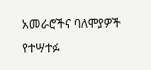አመራሮችና ባለሞያዎች የተሣተፉ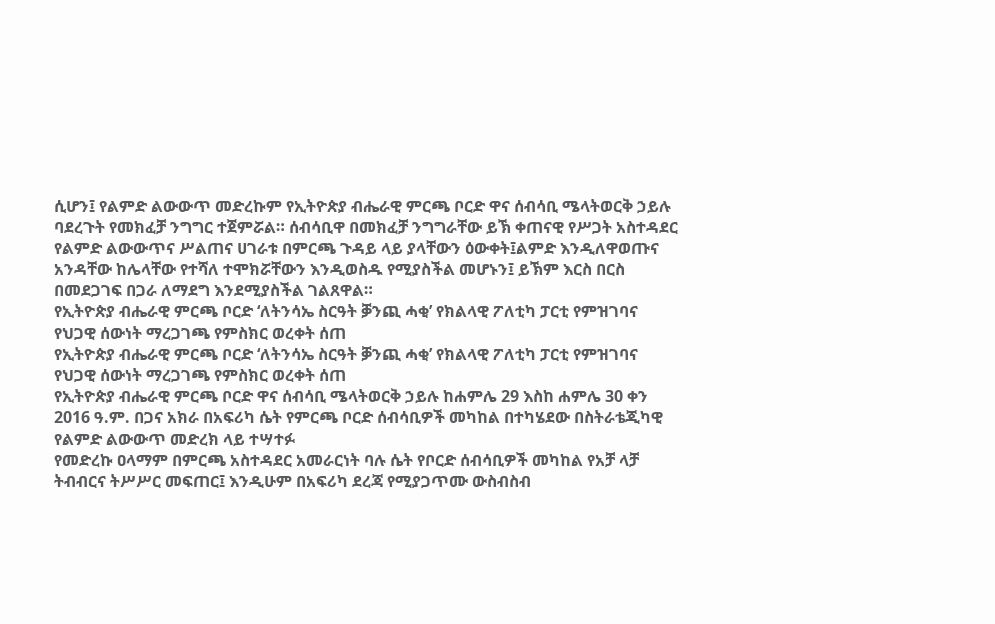ሲሆን፤ የልምድ ልውውጥ መድረኩም የኢትዮጵያ ብሔራዊ ምርጫ ቦርድ ዋና ሰብሳቢ ሜላትወርቅ ኃይሉ ባደረጉት የመክፈቻ ንግግር ተጀምሯል። ሰብሳቢዋ በመክፈቻ ንግግራቸው ይኽ ቀጠናዊ የሥጋት አስተዳደር የልምድ ልውውጥና ሥልጠና ሀገራቱ በምርጫ ጉዳይ ላይ ያላቸውን ዕውቀት፤ልምድ እንዲለዋወጡና አንዳቸው ከሌላቸው የተሻለ ተሞክሯቸውን እንዲወስዱ የሚያስችል መሆኑን፤ ይኽም እርስ በርስ በመደጋገፍ በጋራ ለማደግ እንደሚያስችል ገልጸዋል።
የኢትዮጵያ ብሔራዊ ምርጫ ቦርድ ‘ለትንሳኤ ስርዓት ቓንጪ ሓቂ’ የክልላዊ ፖለቲካ ፓርቲ የምዝገባና የህጋዊ ሰውነት ማረጋገጫ የምስክር ወረቀት ሰጠ
የኢትዮጵያ ብሔራዊ ምርጫ ቦርድ ‘ለትንሳኤ ስርዓት ቓንጪ ሓቂ’ የክልላዊ ፖለቲካ ፓርቲ የምዝገባና የህጋዊ ሰውነት ማረጋገጫ የምስክር ወረቀት ሰጠ
የኢትዮጵያ ብሔራዊ ምርጫ ቦርድ ዋና ሰብሳቢ ሜላትወርቅ ኃይሉ ከሐምሌ 29 እስከ ሐምሌ 30 ቀን 2016 ዓ.ም. በጋና አክራ በአፍሪካ ሴት የምርጫ ቦርድ ሰብሳቢዎች መካከል በተካሄደው በስትራቴጂካዊ የልምድ ልውውጥ መድረክ ላይ ተሣተፉ
የመድረኩ ዐላማም በምርጫ አስተዳደር አመራርነት ባሉ ሴት የቦርድ ሰብሳቢዎች መካከል የአቻ ላቻ ትብብርና ትሥሥር መፍጠር፤ እንዲሁም በአፍሪካ ደረጃ የሚያጋጥሙ ውስብስብ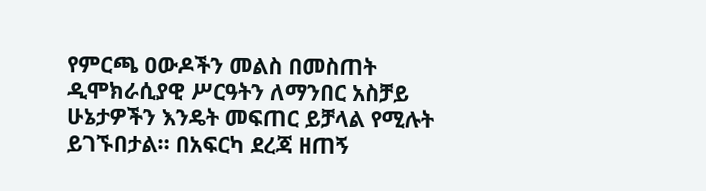የምርጫ ዐውዶችን መልስ በመስጠት ዲሞክራሲያዊ ሥርዓትን ለማንበር አስቻይ ሁኔታዎችን እንዴት መፍጠር ይቻላል የሚሉት ይገኙበታል። በአፍርካ ደረጃ ዘጠኝ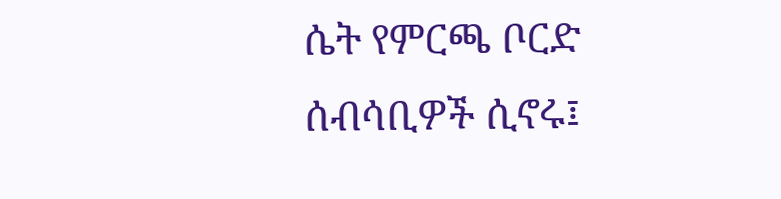ሴት የምርጫ ቦርድ ሰብሳቢዎች ሲኖሩ፤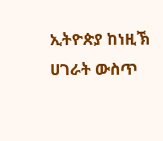ኢትዮጵያ ከነዚኽ ሀገራት ውስጥ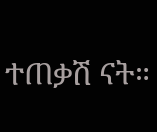ተጠቃሽ ናት።